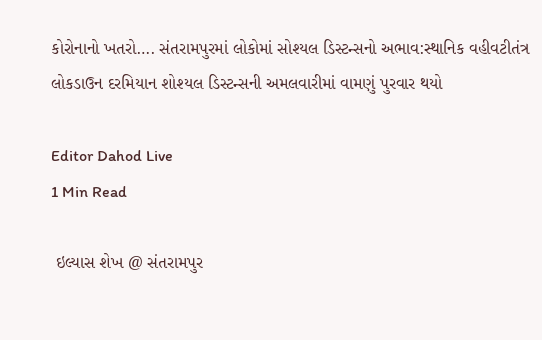કોરોનાનો ખતરો…. સંતરામપુરમાં લોકોમાં સોશ્યલ ડિસ્ટન્સનો અભાવ:સ્થાનિક વહીવટીતંત્ર લોકડાઉન દરમિયાન શોશ્યલ ડિસ્ટન્સની અમલવારીમાં વામણું પુરવાર થયો

Editor Dahod Live
1 Min Read

 ઇલ્યાસ શેખ @ સંતરામપુર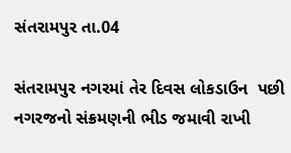સંતરામપુર તા.04

સંતરામપુર નગરમાં તેર દિવસ લોકડાઉન  પછી નગરજનો સંક્રમણની ભીડ જમાવી રાખી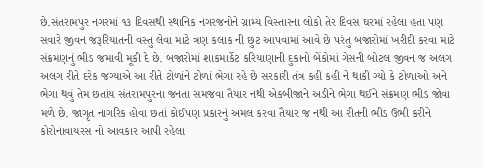છે.સંતરામપુર નગરમાં ૧૩ દિવસથી સ્થાનિક નગરજનોને ગ્રામ્ય વિસ્તારના લોકો તેર દિવસ ઘરમાં રહેલા હતા પણ સવારે જીવન જરૂરિયાતની વસ્તુ લેવા માટે ત્રણ કલાક ની છુટ આપવામાં આવે છે પરંતુ બજારોમાં ખરીદી કરવા માટે સંક્રમણનું ભીડ જમાવી મૂકી દે છે. બજારોમાં શાકમાર્કેટ કરિયાણાની દુકાનો બેંકોમાં ગેસની બોટલ જીવન જ અલગ અલગ રીતે દરેક જગ્યાએ આ રીતે ટોળાંને ટોળાં ભેગા રહે છે સરકારી તંત્ર કહી કહી ને થાકી ગ્યો કે ટોળાઓ અને ભેગા થવું તેમ છતાંય સંતરામપુરના જનતા સમજવા તૈયાર નથી એકબીજાને અડીને ભેગા થઈને સંક્રમણ ભીડ જોવા મળે છે. જાગૃત નાગરિક હોવા છતાં કોઈપણ પ્રકારનું અમલ કરવા તૈયાર જ નથી આ રીતની ભીડ ઉભી કરીને કોરોનાવાયરસ નો આવકાર આપી રહેલા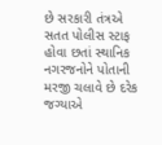છે સરકારી તંત્રએ સતત પોલીસ સ્ટાફ હોવા છતાં સ્થાનિક નગરજનોને પોતાની મરજી ચલાવે છે દરેક જગ્યાએ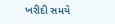ખરીદી સમયે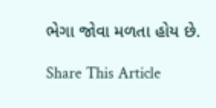ભેગા જોવા મળતા હોય છે.

Share This Article